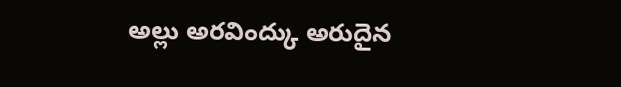అల్లు అరవింద్కు అరుదైన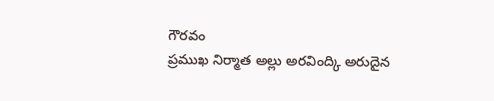గౌరవం
ప్రముఖ నిర్మాత అల్లు అరవింద్కి అరుదైన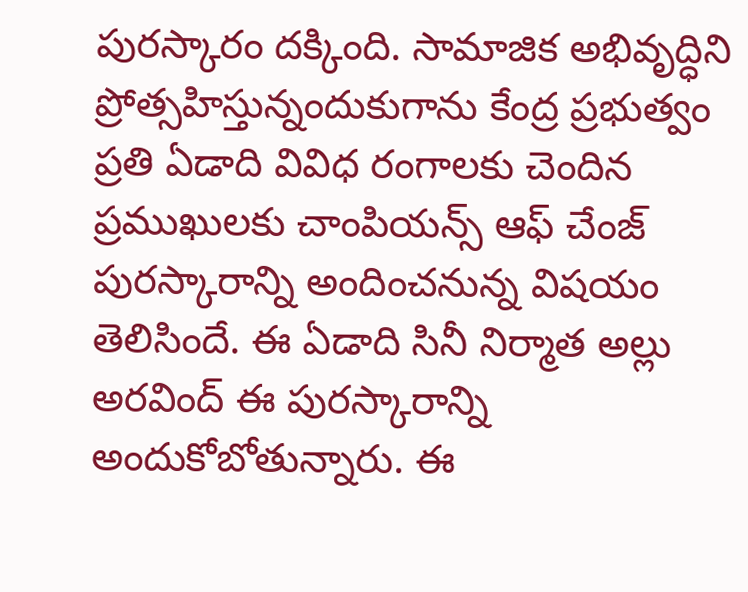పురస్కారం దక్కింది. సామాజిక అభివృద్ధిని ప్రోత్సహిస్తున్నందుకుగాను కేంద్ర ప్రభుత్వం ప్రతి ఏడాది వివిధ రంగాలకు చెందిన ప్రముఖులకు చాంపియన్స్ ఆఫ్ చేంజ్ పురస్కారాన్ని అందించనున్న విషయం తెలిసిందే. ఈ ఏడాది సినీ నిర్మాత అల్లు అరవింద్ ఈ పురస్కారాన్ని అందుకోబోతున్నారు. ఈ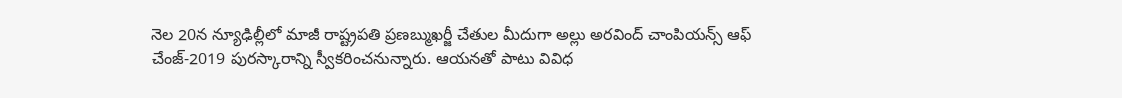నెల 20న న్యూఢిల్లీలో మాజీ రాష్ట్రపతి ప్రణబ్ముఖర్జీ చేతుల మీదుగా అల్లు అరవింద్ చాంపియన్స్ ఆఫ్ చేంజ్-2019 పురస్కారాన్ని స్వీకరించనున్నారు. ఆయనతో పాటు వివిధ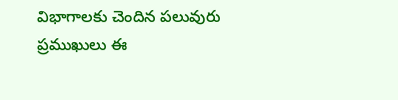విభాగాలకు చెందిన పలువురు ప్రముఖులు ఈ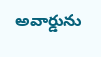అవార్డును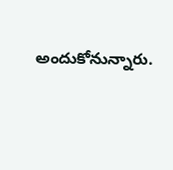అందుకోనున్నారు.